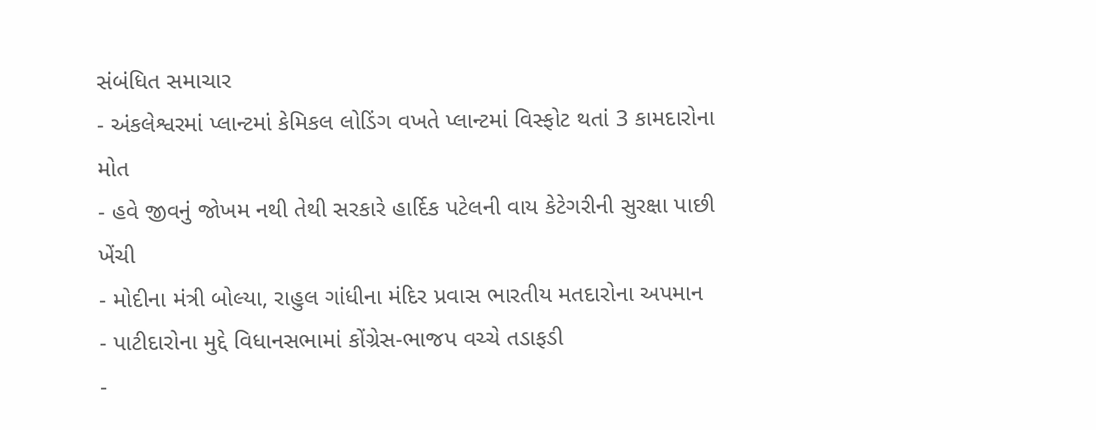સંબંધિત સમાચાર
- અંકલેશ્વરમાં પ્લાન્ટમાં કેમિકલ લોડિંગ વખતે પ્લાન્ટમાં વિસ્ફોટ થતાં 3 કામદારોના મોત
- હવે જીવનું જોખમ નથી તેથી સરકારે હાર્દિક પટેલની વાય કેટેગરીની સુરક્ષા પાછી ખેંચી
- મોદીના મંત્રી બોલ્યા, રાહુલ ગાંધીના મંદિર પ્રવાસ ભારતીય મતદારોના અપમાન
- પાટીદારોના મુદ્દે વિધાનસભામાં કોંગ્રેસ-ભાજપ વચ્ચે તડાફડી
-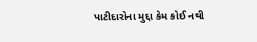પાટીદારોના મુદ્દા કેમ કોઈ નથી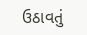ઉઠાવતું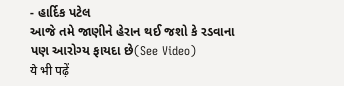- હાર્દિક પટેલ
આજે તમે જાણીને હેરાન થઈ જશો કે રડવાના પણ આરોગ્ય ફાયદા છે(See Video)
ये भी पढ़ें